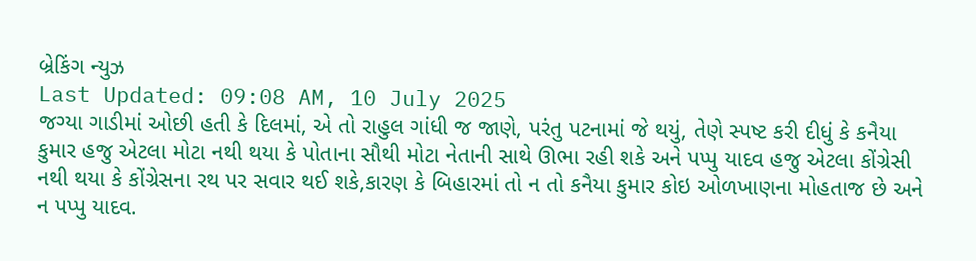બ્રેકિંગ ન્યુઝ
Last Updated: 09:08 AM, 10 July 2025
જગ્યા ગાડીમાં ઓછી હતી કે દિલમાં, એ તો રાહુલ ગાંધી જ જાણે, પરંતુ પટનામાં જે થયું, તેણે સ્પષ્ટ કરી દીધું કે કનૈયા કુમાર હજુ એટલા મોટા નથી થયા કે પોતાના સૌથી મોટા નેતાની સાથે ઊભા રહી શકે અને પપ્પુ યાદવ હજુ એટલા કોંગ્રેસી નથી થયા કે કોંગ્રેસના રથ પર સવાર થઈ શકે,કારણ કે બિહારમાં તો ન તો કનૈયા કુમાર કોઇ ઓળખાણના મોહતાજ છે અને ન પપ્પુ યાદવ.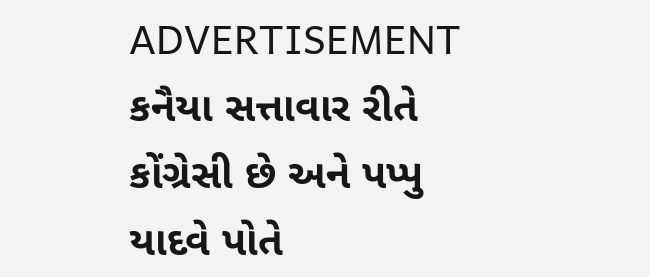ADVERTISEMENT
કનૈયા સત્તાવાર રીતે કોંગ્રેસી છે અને પપ્પુ યાદવે પોતે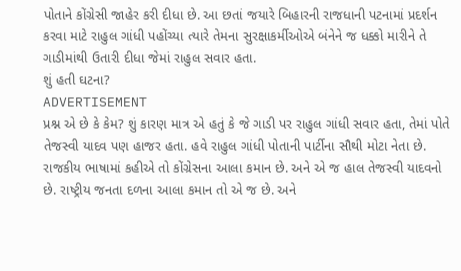પોતાને કોંગ્રેસી જાહેર કરી દીધા છે. આ છતાં જયારે બિહારની રાજધાની પટનામાં પ્રદર્શન કરવા માટે રાહુલ ગાંધી પહોંચ્યા ત્યારે તેમના સુરક્ષાકર્મીઓએ બંનેને જ ધક્કો મારીને તે ગાડીમાંથી ઉતારી દીધા જેમાં રાહુલ સવાર હતા.
શું હતી ઘટના?
ADVERTISEMENT
પ્રશ્ન એ છે કે કેમ? શું કારણ માત્ર એ હતું કે જે ગાડી પર રાહુલ ગાંધી સવાર હતા, તેમાં પોતે તેજસ્વી યાદવ પણ હાજર હતા. હવે રાહુલ ગાંધી પોતાની પાર્ટીના સૌથી મોટા નેતા છે. રાજકીય ભાષામાં કહીએ તો કોંગ્રેસના આલા કમાન છે. અને એ જ હાલ તેજસ્વી યાદવનો છે. રાષ્ટ્રીય જનતા દળના આલા કમાન તો એ જ છે. અને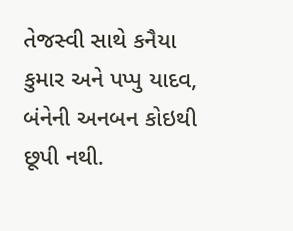તેજસ્વી સાથે કનૈયા કુમાર અને પપ્પુ યાદવ, બંનેની અનબન કોઇથી છૂપી નથી.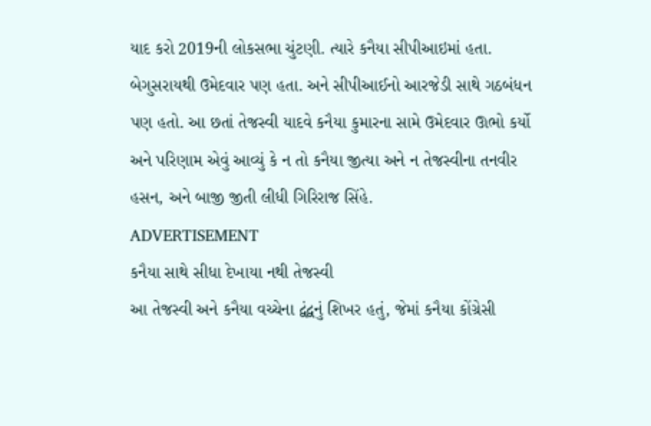યાદ કરો 2019ની લોકસભા ચુંટણી. ત્યારે કનૈયા સીપીઆઇમાં હતા. બેગુસરાયથી ઉમેદવાર પણ હતા. અને સીપીઆઈનો આરજેડી સાથે ગઠબંધન પણ હતો. આ છતાં તેજસ્વી યાદવે કનૈયા કુમારના સામે ઉમેદવાર ઊભો કર્યો અને પરિણામ એવું આવ્યું કે ન તો કનૈયા જીત્યા અને ન તેજસ્વીના તનવીર હસન, અને બાજી જીતી લીધી ગિરિરાજ સિંહે.
ADVERTISEMENT
કનૈયા સાથે સીધા દેખાયા નથી તેજસ્વી
આ તેજસ્વી અને કનૈયા વચ્ચેના દ્વંદ્વનું શિખર હતું, જેમાં કનૈયા કોંગ્રેસી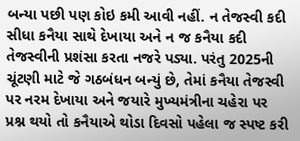બન્યા પછી પણ કોઇ કમી આવી નહીં. ન તેજસ્વી કદી સીધા કનૈયા સાથે દેખાયા અને ન જ કનૈયા કદી તેજસ્વીની પ્રશંસા કરતા નજરે પડ્યા. પરંતુ 2025ની ચૂંટણી માટે જે ગઠબંધન બન્યું છે, તેમાં કનૈયા તેજસ્વી પર નરમ દેખાયા અને જયારે મુખ્યમંત્રીના ચહેરા પર પ્રશ્ન થયો તો કનૈયાએ થોડા દિવસો પહેલા જ સ્પષ્ટ કરી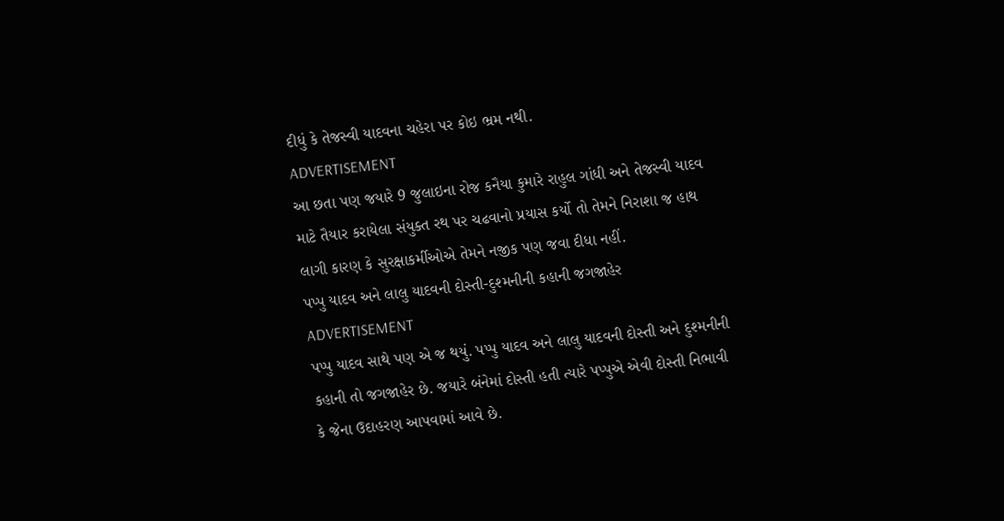દીધું કે તેજસ્વી યાદવના ચહેરા પર કોઇ ભ્રમ નથી.
ADVERTISEMENT
આ છતા પણ જયારે 9 જુલાઇના રોજ કનૈયા કુમારે રાહુલ ગાંધી અને તેજસ્વી યાદવ માટે તૈયાર કરાયેલા સંયુક્ત રથ પર ચઢવાનો પ્રયાસ કર્યો તો તેમને નિરાશા જ હાથ લાગી કારણ કે સુરક્ષાકર્મીઓએ તેમને નજીક પણ જવા દીધા નહીં.
પપ્પુ યાદવ અને લાલુ યાદવની દોસ્તી-દુશ્મનીની કહાની જગજાહેર
ADVERTISEMENT
પપ્પુ યાદવ સાથે પણ એ જ થયું. પપ્પુ યાદવ અને લાલુ યાદવની દોસ્તી અને દુશ્મનીની કહાની તો જગજાહેર છે. જયારે બંનેમાં દોસ્તી હતી ત્યારે પપ્પુએ એવી દોસ્તી નિભાવી કે જેના ઉદાહરણ આપવામાં આવે છે.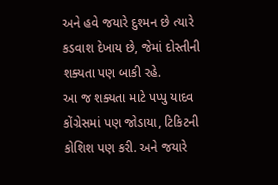અને હવે જયારે દુશ્મન છે ત્યારે કડવાશ દેખાય છે, જેમાં દોસ્તીની શક્યતા પણ બાકી રહે.
આ જ શક્યતા માટે પપ્પુ યાદવ કોંગ્રેસમાં પણ જોડાયા, ટિકિટની કોશિશ પણ કરી. અને જયારે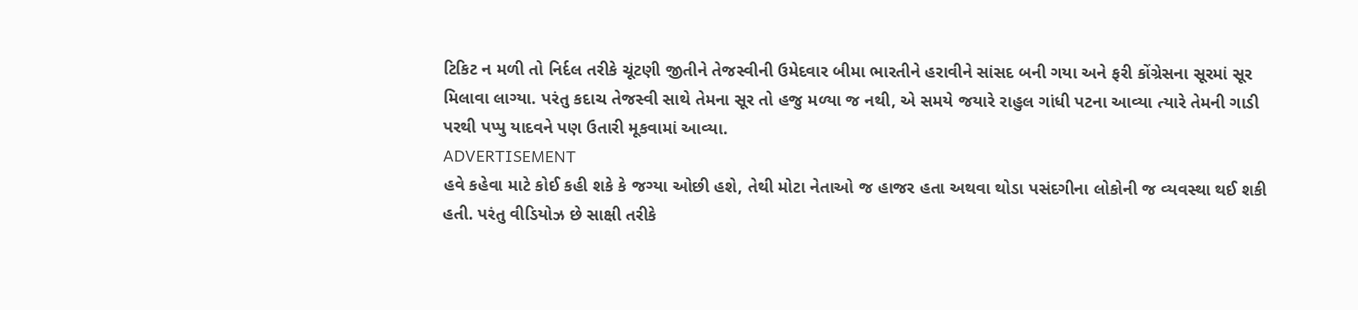ટિકિટ ન મળી તો નિર્દલ તરીકે ચૂંટણી જીતીને તેજસ્વીની ઉમેદવાર બીમા ભારતીને હરાવીને સાંસદ બની ગયા અને ફરી કોંગ્રેસના સૂરમાં સૂર મિલાવા લાગ્યા. પરંતુ કદાચ તેજસ્વી સાથે તેમના સૂર તો હજુ મળ્યા જ નથી, એ સમયે જયારે રાહુલ ગાંધી પટના આવ્યા ત્યારે તેમની ગાડી પરથી પપ્પુ યાદવને પણ ઉતારી મૂકવામાં આવ્યા.
ADVERTISEMENT
હવે કહેવા માટે કોઈ કહી શકે કે જગ્યા ઓછી હશે, તેથી મોટા નેતાઓ જ હાજર હતા અથવા થોડા પસંદગીના લોકોની જ વ્યવસ્થા થઈ શકી હતી. પરંતુ વીડિયોઝ છે સાક્ષી તરીકે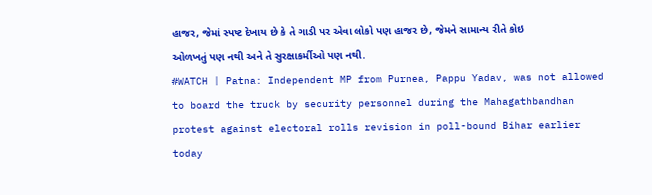હાજર, જેમાં સ્પષ્ટ દેખાય છે કે તે ગાડી પર એવા લોકો પણ હાજર છે, જેમને સામાન્ય રીતે કોઇ ઓળખતું પણ નથી અને તે સુરક્ષાકર્મીઓ પણ નથી.
#WATCH | Patna: Independent MP from Purnea, Pappu Yadav, was not allowed to board the truck by security personnel during the Mahagathbandhan protest against electoral rolls revision in poll-bound Bihar earlier today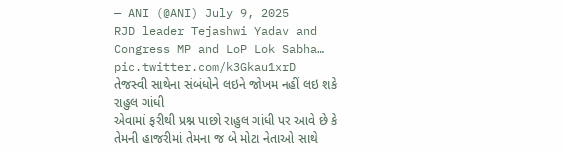— ANI (@ANI) July 9, 2025
RJD leader Tejashwi Yadav and Congress MP and LoP Lok Sabha… pic.twitter.com/k3Gkau1xrD
તેજસ્વી સાથેના સંબંધોને લઇને જોખમ નહીં લઇ શકે રાહુલ ગાંધી
એવામાં ફરીથી પ્રશ્ન પાછો રાહુલ ગાંધી પર આવે છે કે તેમની હાજરીમાં તેમના જ બે મોટા નેતાઓ સાથે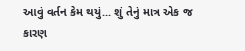આવું વર્તન કેમ થયું... શું તેનું માત્ર એક જ કારણ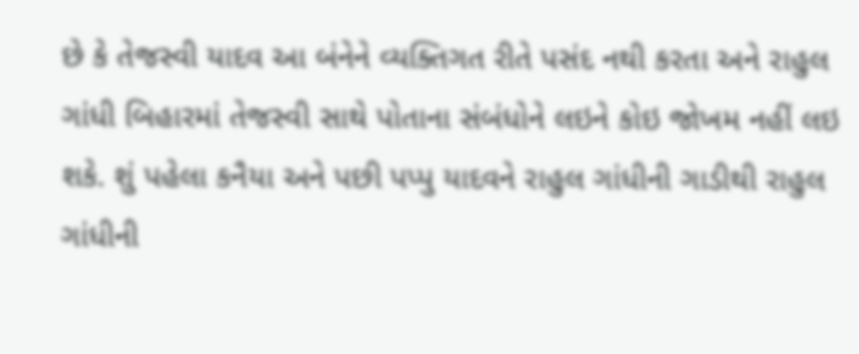છે કે તેજસ્વી યાદવ આ બંનેને વ્યક્તિગત રીતે પસંદ નથી કરતા અને રાહુલ ગાંધી બિહારમાં તેજસ્વી સાથે પોતાના સંબંધોને લઇને કોઇ જોખમ નહીં લઇ શકે. શું પહેલા કનૈયા અને પછી પપ્પુ યાદવને રાહુલ ગાંધીની ગાડીથી રાહુલ ગાંધીની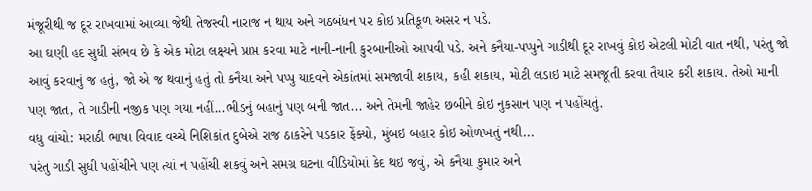મંજૂરીથી જ દૂર રાખવામાં આવ્યા જેથી તેજસ્વી નારાજ ન થાય અને ગઠબંધન પર કોઇ પ્રતિકૂળ અસર ન પડે.
આ ઘણી હદ સુધી સંભવ છે કે એક મોટા લક્ષ્યને પ્રાપ્ત કરવા માટે નાની-નાની કુરબાનીઓ આપવી પડે. અને કનૈયા-પપ્પુને ગાડીથી દૂર રાખવું કોઇ એટલી મોટી વાત નથી, પરંતુ જો આવું કરવાનું જ હતું, જો એ જ થવાનું હતું તો કનૈયા અને પપ્પુ યાદવને એકાંતમાં સમજાવી શકાય, કહી શકાય, મોટી લડાઇ માટે સમજૂતી કરવા તૈયાર કરી શકાય. તેઓ માની પણ જાત, તે ગાડીની નજીક પણ ગયા નહીં...ભીડનું બહાનું પણ બની જાત... અને તેમની જાહેર છબીને કોઇ નુકસાન પણ ન પહોંચતું.
વધુ વાંચો: મરાઠી ભાષા વિવાદ વચ્ચે નિશિકાંત દુબેએ રાજ ઠાકરેને પડકાર ફેંક્યો, મુંબઇ બહાર કોઇ ઓળખતું નથી...
પરંતુ ગાડી સુધી પહોંચીને પણ ત્યાં ન પહોંચી શકવું અને સમગ્ર ઘટના વીડિયોમાં કેદ થઇ જવું, એ કનૈયા કુમાર અને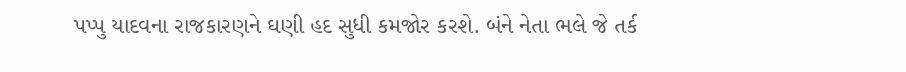પપ્પુ યાદવના રાજકારણને ઘણી હદ સુધી કમજોર કરશે. બંને નેતા ભલે જે તર્ક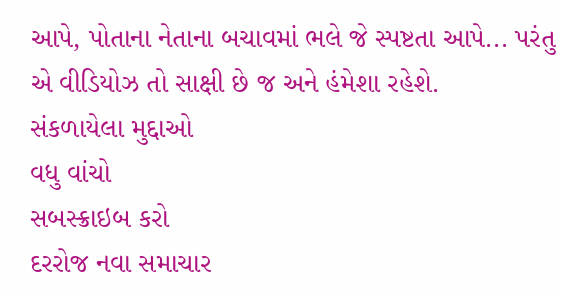આપે, પોતાના નેતાના બચાવમાં ભલે જે સ્પષ્ટતા આપે... પરંતુ એ વીડિયોઝ તો સાક્ષી છે જ અને હંમેશા રહેશે.
સંકળાયેલા મુદ્દાઓ
વધુ વાંચો
સબસ્ક્રાઇબ કરો
દરરોજ નવા સમાચાર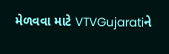મેળવવા માટે VTVGujaratiને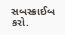સબસ્ક્રાઈબ કરો.